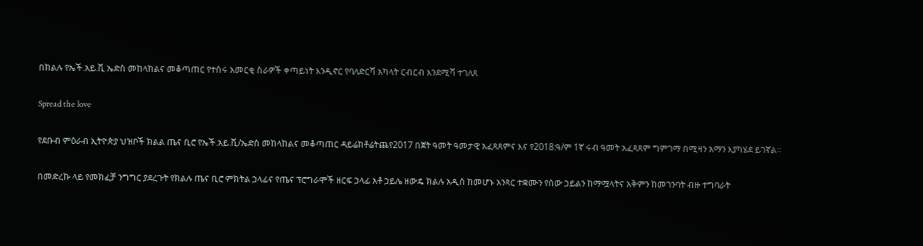በክልሉ የኤች.አይ.ቪ ኤድስ መከላከልና መቆጣጠር የተሰሩ አመርቂ ስራዎች ቀጣይነት እንዲኖር የባለድርሻ አካላት ርብርብ እንደሚሻ ተገለጸ

Spread the love

የደቡብ ምዕራብ ኢትዮጵያ ህዝቦች ክልል ጤና ቢሮ የኤች.አይ.ቪ/ኤድስ መከላከልና መቆጣጠር ዳይሬክቶሬትጨየ2017 በጀት ዓመት ዓመታዊ አፈጻጸምና እና የ2018:ዓ/ም 1ኛ ሩብ ዓመት አፈጻጸም ግምገማ በሚዛን አማን እያካሄደ ይገኛል።

በመድረኩ ላይ የመክፈቻ ንግግር ያደረጉት የክልሉ ጤና ቢሮ ምክትል ኃላፊና የጤና ፕሮግራሞች ዘርፍ ኃላፊ አቶ ኃይሌ ዘውዴ ክልሉ አዲስ ከመሆኑ አንጻር ተቋሙን የሰው ኃይልን ከማሟላትና አቅምን ከመገንባት ብዙ ተግባራት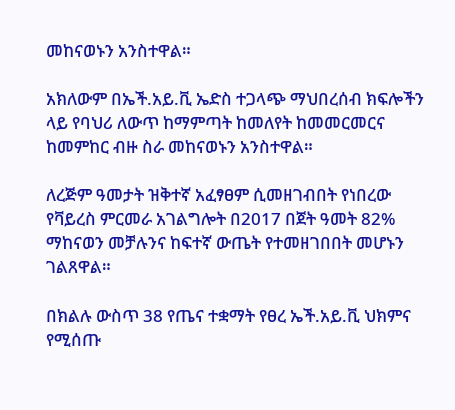መከናወኑን አንስተዋል።

አክለውም በኤች.አይ.ቪ ኤድስ ተጋላጭ ማህበረሰብ ክፍሎችን ላይ የባህሪ ለውጥ ከማምጣት ከመለየት ከመመርመርና ከመምከር ብዙ ስራ መከናወኑን አንስተዋል።

ለረጅም ዓመታት ዝቅተኛ አፈፃፀም ሲመዘገብበት የነበረው የቫይረስ ምርመራ አገልግሎት በ2017 በጀት ዓመት 82% ማከናወን መቻሉንና ከፍተኛ ውጤት የተመዘገበበት መሆኑን ገልጸዋል።

በክልሉ ውስጥ 38 የጤና ተቋማት የፀረ ኤች.አይ.ቪ ህክምና የሚሰጡ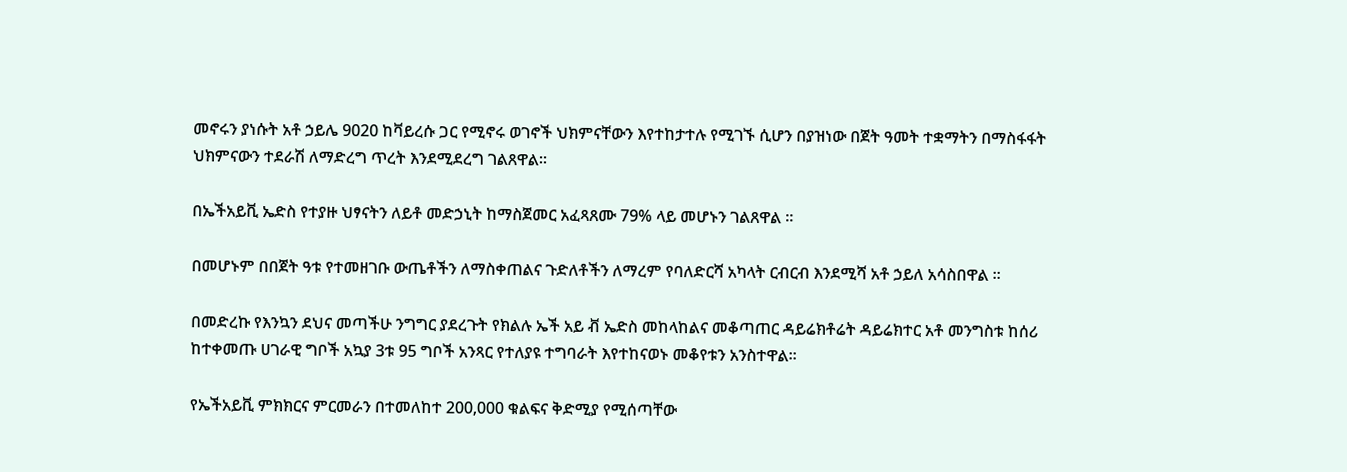መኖሩን ያነሱት አቶ ኃይሌ 9020 ከቫይረሱ ጋር የሚኖሩ ወገኖች ህክምናቸውን እየተከታተሉ የሚገኙ ሲሆን በያዝነው በጀት ዓመት ተቋማትን በማስፋፋት ህክምናውን ተደራሽ ለማድረግ ጥረት እንደሚደረግ ገልጸዋል።

በኤችአይቪ ኤድስ የተያዙ ህፃናትን ለይቶ መድኃኒት ከማስጀመር አፈጻጸሙ 79% ላይ መሆኑን ገልጸዋል ።

በመሆኑም በበጀት ዓቱ የተመዘገቡ ውጤቶችን ለማስቀጠልና ጉድለቶችን ለማረም የባለድርሻ አካላት ርብርብ እንደሚሻ አቶ ኃይለ አሳስበዋል ።

በመድረኩ የእንኳን ደህና መጣችሁ ንግግር ያደረጉት የክልሉ ኤች አይ ቭ ኤድስ መከላከልና መቆጣጠር ዳይሬክቶሬት ዳይሬክተር አቶ መንግስቱ ከሰሪ ከተቀመጡ ሀገራዊ ግቦች አኳያ 3ቱ 95 ግቦች አንጻር የተለያዩ ተግባራት እየተከናወኑ መቆየቱን አንስተዋል።

የኤችአይቪ ምክክርና ምርመራን በተመለከተ 200,000 ቁልፍና ቅድሚያ የሚሰጣቸው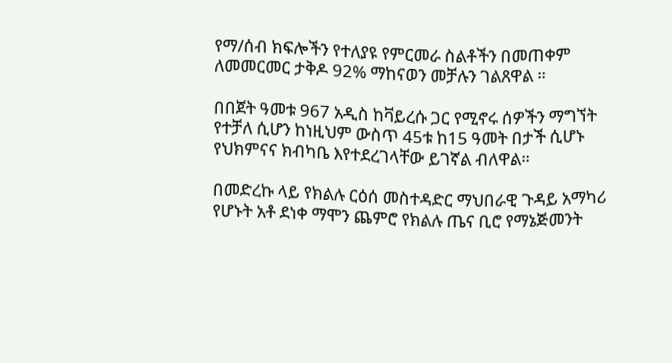የማ/ሰብ ክፍሎችን የተለያዩ የምርመራ ስልቶችን በመጠቀም ለመመርመር ታቅዶ 92% ማከናወን መቻሉን ገልጸዋል ።

በበጀት ዓመቱ 967 አዲስ ከቫይረሱ ጋር የሚኖሩ ሰዎችን ማግኘት የተቻለ ሲሆን ከነዚህም ውስጥ 45ቱ ከ15 ዓመት በታች ሲሆኑ የህክምናና ክብካቤ እየተደረገላቸው ይገኛል ብለዋል።

በመድረኩ ላይ የክልሉ ርዕሰ መስተዳድር ማህበራዊ ጉዳይ አማካሪ የሆኑት አቶ ደነቀ ማሞን ጨምሮ የክልሉ ጤና ቢሮ የማኔጅመንት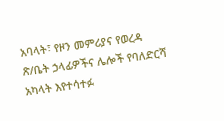አባላት፣ የዞን መምሪያና የወረዳ ጽ/ቤት ኃላፊዎችና ሌሎች የባለድርሻ አካላት እየተሳተፉ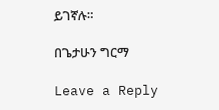ይገኛሉ።

በጌታሁን ግርማ

Leave a Reply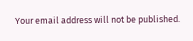Your email address will not be published.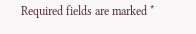Required fields are marked *